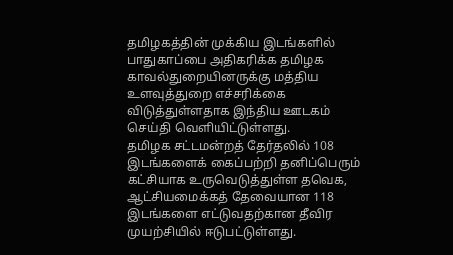தமிழகத்தின் முக்கிய இடங்களில் பாதுகாப்பை அதிகரிக்க தமிழக காவல்துறையினருக்கு மத்திய உளவுத்துறை எச்சரிக்கை விடுத்துள்ளதாக இந்திய ஊடகம் செய்தி வெளியிட்டுள்ளது.
தமிழக சட்டமன்றத் தேர்தலில் 108 இடங்களைக் கைப்பற்றி தனிப்பெரும் கட்சியாக உருவெடுத்துள்ள தவெக, ஆட்சியமைக்கத் தேவையான 118 இடங்களை எட்டுவதற்கான தீவிர முயற்சியில் ஈடுபட்டுள்ளது.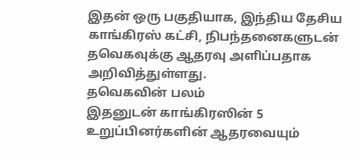இதன் ஒரு பகுதியாக, இந்திய தேசிய காங்கிரஸ் கட்சி, நிபந்தனைகளுடன் தவெகவுக்கு ஆதரவு அளிப்பதாக அறிவித்துள்ளது.
தவெகவின் பலம்
இதனுடன் காங்கிரஸின் 5 உறுப்பினர்களின் ஆதரவையும்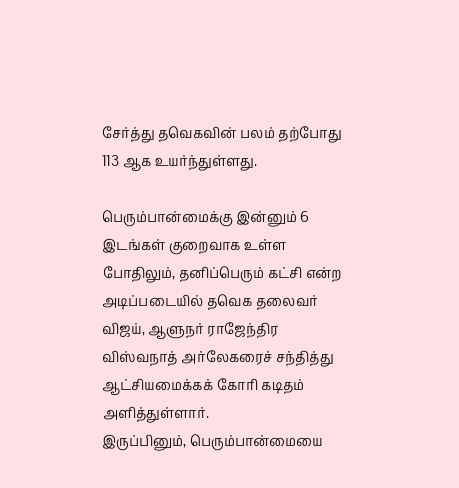சேர்த்து தவெகவின் பலம் தற்போது 113 ஆக உயர்ந்துள்ளது.

பெரும்பான்மைக்கு இன்னும் 6 இடங்கள் குறைவாக உள்ள போதிலும், தனிப்பெரும் கட்சி என்ற அடிப்படையில் தவெக தலைவர் விஜய், ஆளுநர் ராஜேந்திர விஸ்வநாத் அர்லேகரைச் சந்தித்து ஆட்சியமைக்கக் கோரி கடிதம் அளித்துள்ளார்.
இருப்பினும், பெரும்பான்மையை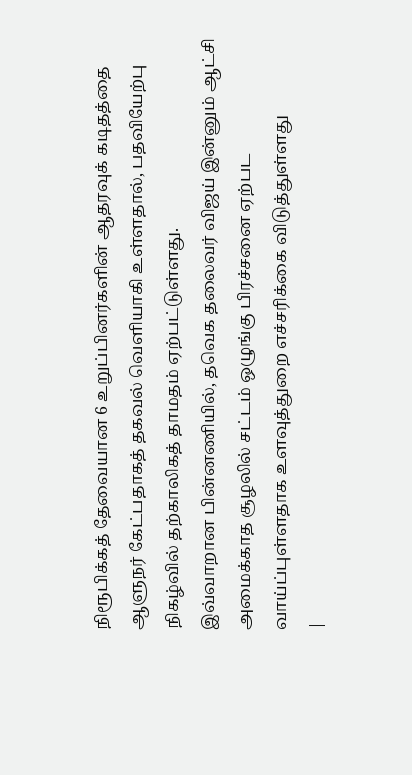நிரூபிக்கத் தேவையான 6 உறுப்பினர்களின் ஆதரவுக் கடிதத்தை ஆளுநர் கேட்பதாகத் தகவல் வெளியாகி உள்ளதால், பதவியேற்பு நிகழ்வில் தற்காலிகத் தாமதம் ஏற்பட்டுள்ளது.
இவ்வாறான பின்னணியில், தவெக தலைவர் விஜய் இன்னும் ஆட்சி அமைக்காத சூழலில் சட்டம் ஒழுங்கு பிரச்சனை ஏற்பட வாய்ப்புள்ளதாக உளவுத்துறை எச்சரிக்கை விடுத்துள்ளது
|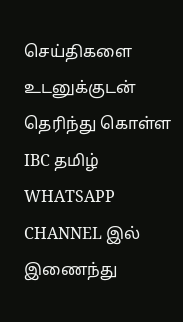செய்திகளை உடனுக்குடன் தெரிந்து கொள்ள IBC தமிழ் WHATSAPP CHANNEL இல் இணைந்து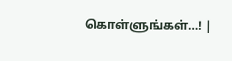கொள்ளுங்கள்…! |